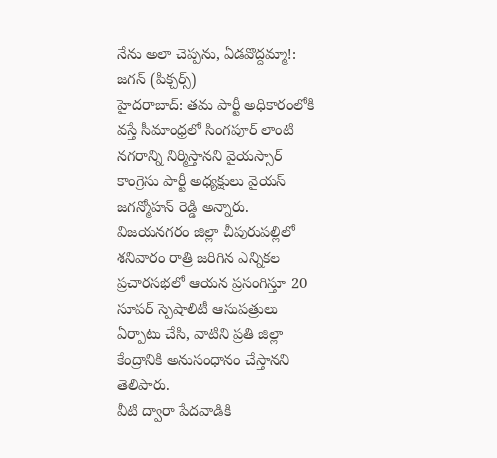నేను అలా చెప్పను, ఏడవొద్దమ్మా!: జగన్ (పిక్చర్స్)
హైదరాబాద్: తమ పార్టీ అధికారంలోకి వస్తే సీమాంధ్రలో సింగపూర్ లాంటి నగరాన్ని నిర్మిస్తానని వైయస్సార్ కాంగ్రెసు పార్టీ అధ్యక్షులు వైయస్ జగన్మోహన్ రెడ్డి అన్నారు.
విజయనగరం జిల్లా చీపురుపల్లిలో శనివారం రాత్రి జరిగిన ఎన్నికల ప్రచారసభలో ఆయన ప్రసంగిస్తూ 20 సూపర్ స్పెషాలిటీ ఆసుపత్రులు ఏర్పాటు చేసి, వాటిని ప్రతి జిల్లా కేంద్రానికి అనుసంధానం చేస్తానని తెలిపారు.
వీటి ద్వారా పేదవాడికి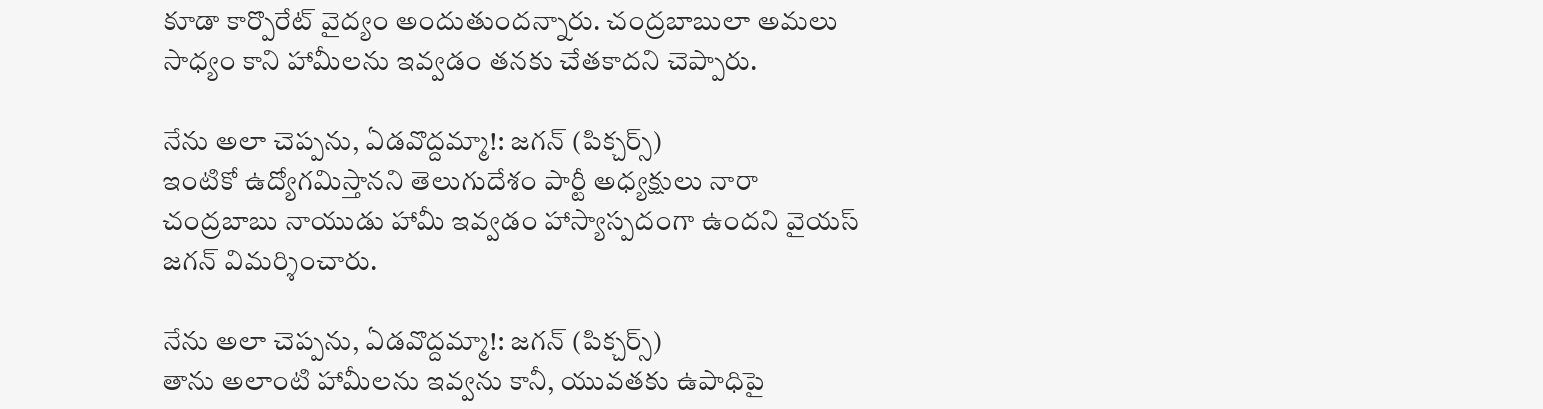కూడా కార్పొరేట్ వైద్యం అందుతుందన్నారు. చంద్రబాబులా అమలు సాధ్యం కాని హామీలను ఇవ్వడం తనకు చేతకాదని చెప్పారు.

నేను అలా చెప్పను, ఏడవొద్దమ్మా!: జగన్ (పిక్చర్స్)
ఇంటికో ఉద్యోగమిస్తానని తెలుగుదేశం పార్టీ అధ్యక్షులు నారా చంద్రబాబు నాయుడు హామీ ఇవ్వడం హాస్యాస్పదంగా ఉందని వైయస్ జగన్ విమర్శించారు.

నేను అలా చెప్పను, ఏడవొద్దమ్మా!: జగన్ (పిక్చర్స్)
తాను అలాంటి హామీలను ఇవ్వను కానీ, యువతకు ఉపాధిపై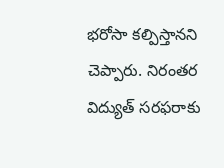భరోసా కల్పిస్తానని చెప్పారు. నిరంతర విద్యుత్ సరఫరాకు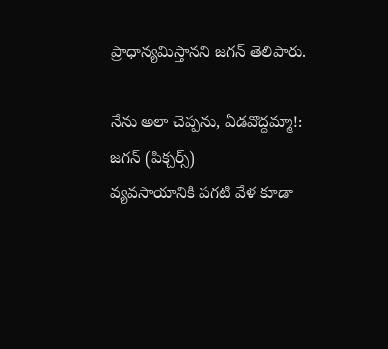ప్రాధాన్యమిస్తానని జగన్ తెలిపారు.

నేను అలా చెప్పను, ఏడవొద్దమ్మా!: జగన్ (పిక్చర్స్)
వ్యవసాయానికి పగటి వేళ కూడా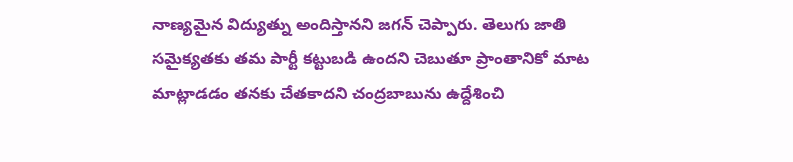నాణ్యమైన విద్యుత్ను అందిస్తానని జగన్ చెప్పారు. తెలుగు జాతి సమైక్యతకు తమ పార్టీ కట్టుబడి ఉందని చెబుతూ ప్రాంతానికో మాట మాట్లాడడం తనకు చేతకాదని చంద్రబాబును ఉద్దేశించి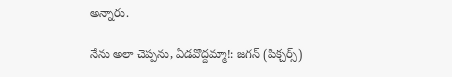అన్నారు.

నేను అలా చెప్పను, ఏడవొద్దమ్మా!: జగన్ (పిక్చర్స్)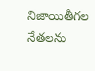నిజాయితీగల నేతలను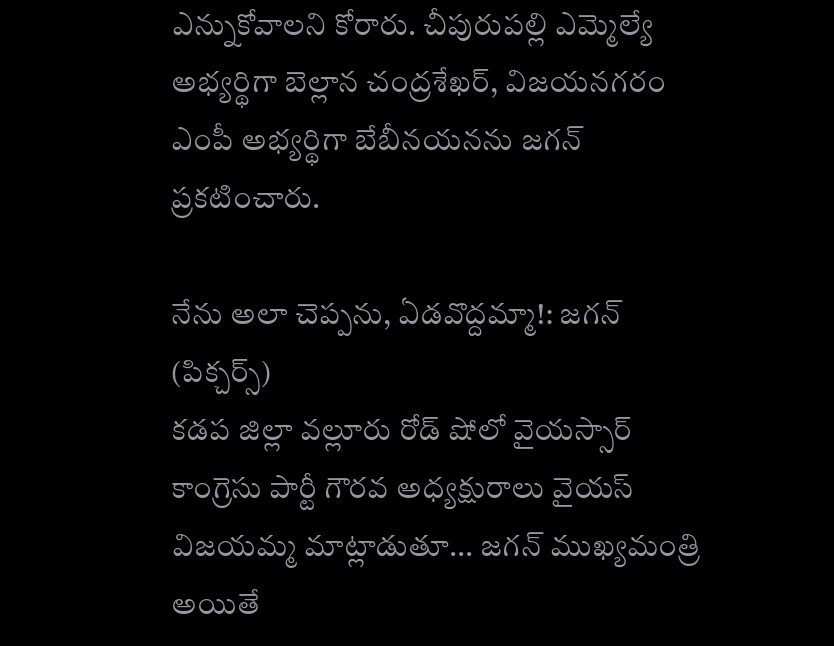ఎన్నుకోవాలని కోరారు. చీపురుపల్లి ఎమ్మెల్యే అభ్యర్థిగా బెల్లాన చంద్రశేఖర్, విజయనగరం ఎంపీ అభ్యర్థిగా బేబీనయనను జగన్ ప్రకటించారు.

నేను అలా చెప్పను, ఏడవొద్దమ్మా!: జగన్ (పిక్చర్స్)
కడప జిల్లా వల్లూరు రోడ్ షోలో వైయస్సార్ కాంగ్రెసు పార్టీ గౌరవ అధ్యక్షురాలు వైయస్ విజయమ్మ మాట్లాడుతూ... జగన్ ముఖ్యమంత్రి అయితే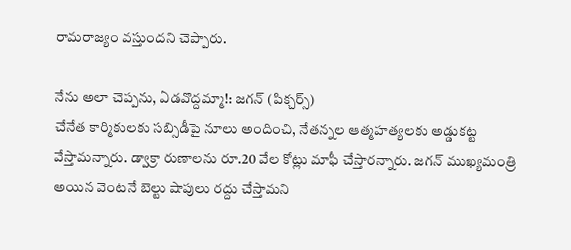రామరాజ్యం వస్తుందని చెప్పారు.

నేను అలా చెప్పను, ఏడవొద్దమ్మా!: జగన్ (పిక్చర్స్)
చేనేత కార్మికులకు సబ్సిడీపై నూలు అందించి, నేతన్నల ఆత్మహత్యలకు అడ్డుకట్ట వేస్తామన్నారు. డ్వాక్రా రుణాలను రూ.20 వేల కోట్లు మాఫీ చేస్తారన్నారు. జగన్ ముఖ్యమంత్రి అయిన వెంటనే బెల్టు షాపులు రద్దు చేస్తామని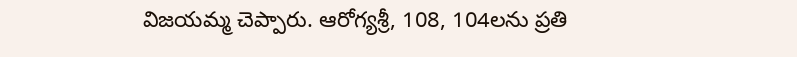విజయమ్మ చెప్పారు. ఆరోగ్యశ్రీ, 108, 104లను ప్రతి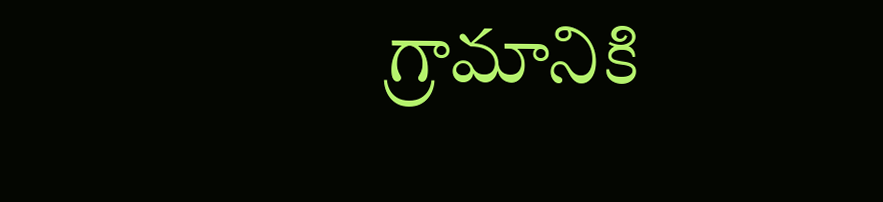గ్రామానికి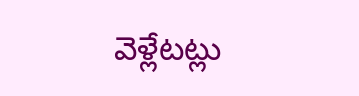వెళ్లేటట్లు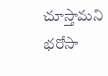చూస్తామని భరోసా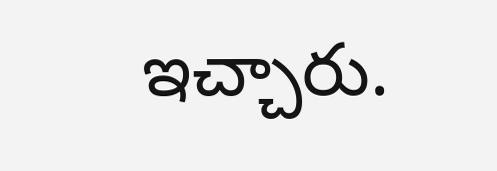ఇచ్చారు.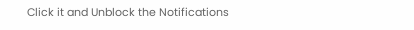Click it and Unblock the Notifications